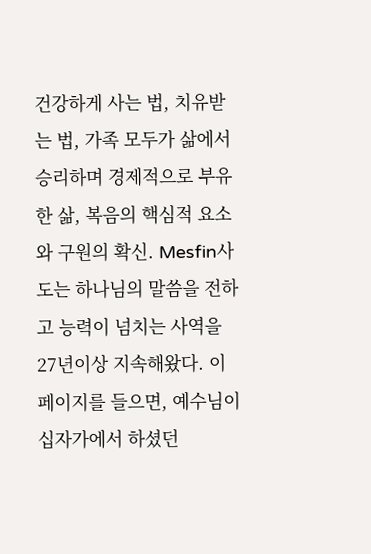건강하게 사는 법, 치유받는 법, 가족 모두가 삶에서 승리하며 경제적으로 부유한 삶, 복음의 핵심적 요소와 구원의 확신. Mesfin사도는 하나님의 말씀을 전하고 능력이 넘치는 사역을 27년이상 지속해왔다. 이 페이지를 들으면, 예수님이 십자가에서 하셨던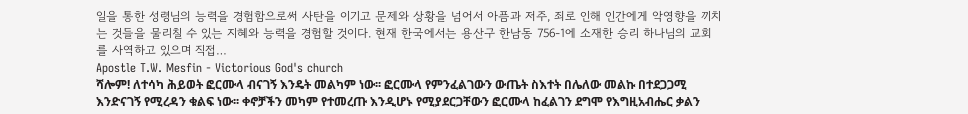일을 통한 성령님의 능력을 경험함으로써 사탄을 이기고 문제와 상황을 넘어서 아픔과 저주, 죄로 인해 인간에게 악영향을 끼치는 것들을 물리칠 수 있는 지혜와 능력을 경험할 것이다. 현재 한국에서는 용산구 한남동 756-1에 소재한 승리 하나님의 교회를 사역하고 있으며 직접…
Apostle T.W. Mesfin - Victorious God's church
ሻሎም! ለተሳካ ሕይወት ፎርሙላ ብናገኝ እንዴት መልካም ነው፡፡ ፎርሙላ የምንፈልገውን ውጤት ስእተት በሌለው መልኩ በተደጋጋሚ እንድናገኝ የሚረዳን ቁልፍ ነው፡፡ ቀኖቻችን መካም የተመረጡ እንዲሆኑ የሚያደርጋቸውን ፎርሙላ ከፈልገን ደግሞ የእግዚአብሔር ቃልን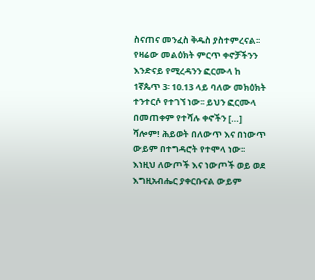ስናጠና መንፈስ ቅዱስ ያስተምረናል፡፡ የዛሬው መልዕክት ምርጥ ቀኖቻችንን እንድናይ የሚረዳንን ፎርሙላ ከ 1ኛጴጥ 3፡ 10᎐13 ላይ ባለው መክዕክት ተንተርሶ የተገኘ ነው፡፡ ይህን ፎርሙላ በመጠቀም የተሻሉ ቀኖችን […]
ሻሎም! ሕይወት በለውጥ እና በነውጥ ውይም በተግዳሮት የተሞላ ነው፡፡ እነዚህ ለውጦች እና ነውጦች ወይ ወደ እግዚአብሔር ያቀርቡናል ውይም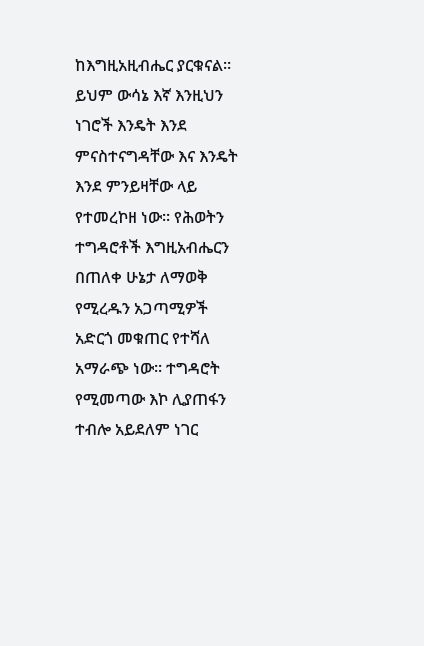ከእግዚአዚብሔር ያርቁናል፡፡ ይህም ውሳኔ እኛ እንዚህን ነገሮች እንዴት እንደ ምናስተናግዳቸው እና እንዴት እንደ ምንይዛቸው ላይ የተመረኮዘ ነው፡፡ የሕወትን ተግዳሮቶች እግዚአብሔርን በጠለቀ ሁኔታ ለማወቅ የሚረዱን አጋጣሚዎች አድርጎ መቁጠር የተሻለ አማራጭ ነው፡፡ ተግዳሮት የሚመጣው እኮ ሊያጠፋን ተብሎ አይደለም ነገር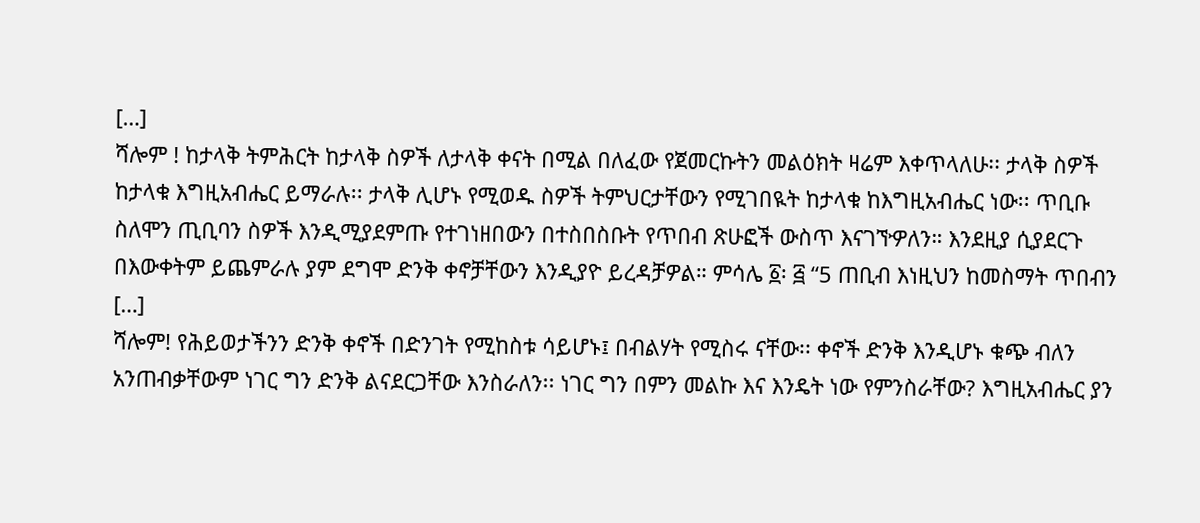[…]
ሻሎም ! ከታላቅ ትምሕርት ከታላቅ ስዎች ለታላቅ ቀናት በሚል በለፈው የጀመርኩትን መልዕክት ዛሬም እቀጥላለሁ፡፡ ታላቅ ስዎች ከታላቁ እግዚአብሔር ይማራሉ፡፡ ታላቅ ሊሆኑ የሚወዱ ስዎች ትምህርታቸውን የሚገበዪት ከታላቁ ከእግዚአብሔር ነው፡፡ ጥቢቡ ስለሞን ጢቢባን ስዎች እንዲሚያደምጡ የተገነዘበውን በተስበስቡት የጥበብ ጽሁፎች ውስጥ እናገኘዏለን። እንደዚያ ሲያደርጉ በእውቀትም ይጨምራሉ ያም ደግሞ ድንቅ ቀኖቻቸውን እንዲያዮ ይረዳቻዎል። ምሳሌ ፩፡ ፭ “5 ጠቢብ እነዚህን ከመስማት ጥበብን […]
ሻሎም! የሕይወታችንን ድንቅ ቀኖች በድንገት የሚከስቱ ሳይሆኑ፤ በብልሃት የሚስሩ ናቸው፡፡ ቀኖች ድንቅ እንዲሆኑ ቁጭ ብለን አንጠብቃቸውም ነገር ግን ድንቅ ልናደርጋቸው እንስራለን፡፡ ነገር ግን በምን መልኩ እና እንዴት ነው የምንስራቸው? እግዚአብሔር ያን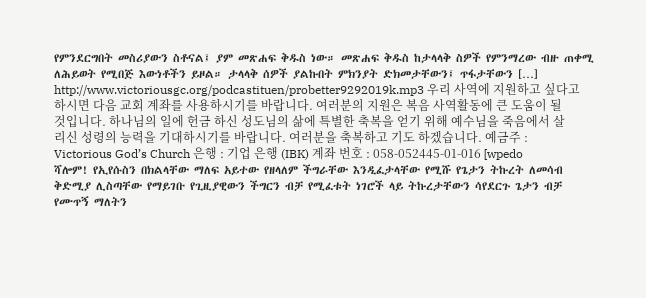የምንደርግበት መስሪያውን ስቶናል፤ ያም መጽሐፍ ቅዱስ ነው። መጽሐፍ ቅዱስ ከታላላቅ ስዎች የምንማረው ብዙ ጠቀሚ ለሕይወት የሚበጅ እውነቶችን ይዞል። ታላላቅ ሰዎች ያልኩበት ምክንያት ድክመታቸውን፤ ጥፋታቸውን […]
http://www.victoriousgc.org/podcastituen/probetter9292019k.mp3 우리 사역에 지원하고 싶다고 하시면 다음 교회 계좌를 사용하시기를 바랍니다. 여러분의 지원은 복음 사역활동에 큰 도움이 될것입니다. 하나님의 일에 헌금 하신 성도님의 삶에 특별한 축복을 얻기 위해 예수님을 죽음에서 살리신 성령의 능력을 기대하시기를 바랍니다. 여러분을 축복하고 기도 하겠습니다. 예금주 : Victorious God’s Church 은행 : 기업 은행 (IBK) 계좌 번호 : 058-052445-01-016 [wpedo
ሻሎም! የኢየሱስን በክልላቸው ማለፍ አይተው የዘላለም ችግራቸው እንዲፈታላቸው የሚሹ የጌታን ትኩረት ለመሳብ ቅድሚያ ሊስጣቸው የማይገቡ የጊዚያዊውን ችግርን ብቻ የሚፈቱት ነገሮች ላይ ትኩረታቸውን ሳየደርጉ ጌታን ብቻ የሙጥኝ ማለትን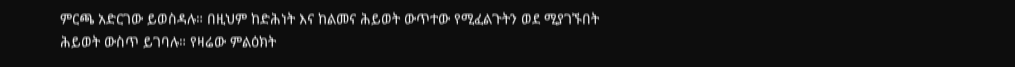ምርጫ አድርገው ይወስዳሉ። በዚህም ከድሕነት እና ከልመና ሕይወት ውጥተው የሚፈልጉትን ወደ ሚያገኙበት ሕይወት ውስጥ ይገባሉ። የዛሬው ምልዕክት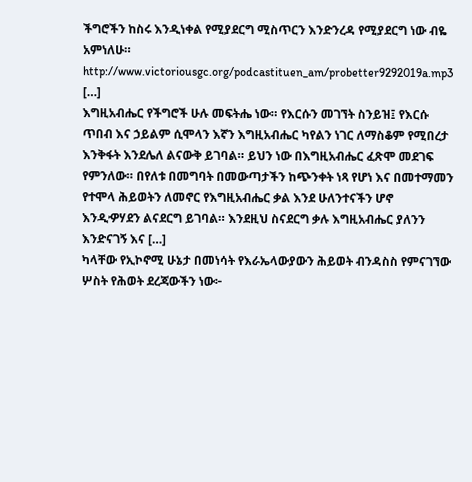ችግሮችን ከስሩ እንዲነቀል የሚያደርግ ሚስጥርን እንድንረዳ የሚያደርግ ነው ብዬ አምነለሁ። http://www.victoriousgc.org/podcastituen_am/probetter9292019a.mp3 […]
እግዚአብሔር የችግሮች ሁሉ መፍትሔ ነው። የእርሱን መገኘት ስንይዝ፤ የእርሱ ጥበብ እና ኃይልም ሲሞላን እኛን እግዚአብሔር ካየልን ነገር ለማስቆም የሚበረታ እንቅፋት እንደሌለ ልናውቅ ይገባል። ይህን ነው በእግዚአብሔር ፈጽሞ መደገፍ የምንለው። በየለቱ በመግባት በመውጣታችን ከጭንቀት ነጻ የሆነ እና በመተማመን የተሞላ ሕይወትን ለመኖር የእግዚአብሔር ቃል እንደ ሁለንተናችን ሆኖ እንዲዏሃደን ልናደርግ ይገባል። እንደዚህ ስናደርግ ቃሉ እግዚአብሔር ያለንን እንድናገኝ እና […]
ካላቸው የኢኮኖሚ ሁኔታ በመነሳት የእራኤላውያውን ሕይወት ብንዳስስ የምናገኘው ሦስት የሕወት ደረጃውችን ነው፦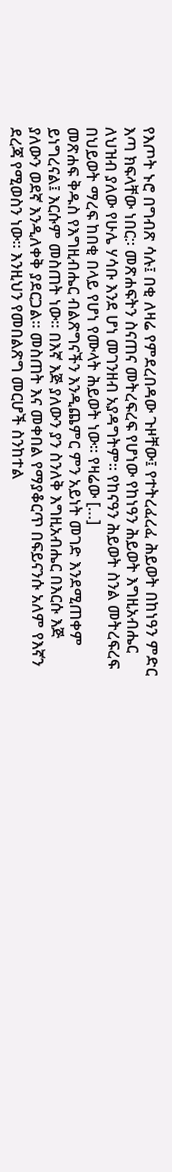የእጦት ኑሮ በግብጽ ሳሉ፤ በቂ ለዛሬ የምደረበዳው ጉዞቸው፤ የተትረፈረፈ ሕይወት በከነዓን ምድር እጣ ክፍላቸው ነበር:፡ መጽሐፍትን ስናጠና መትረፍረፍ የሆነው የከነዓን ሕይወት እግዚአብሔር ለህዝብ ያለው የሁሌ ሃሳቡ እንደ ሆነ መገንዘብ አያዳግትም። የከናዓን ሕይወት ስንል መትረፍረፍ በህይወት ማረፍ ከበቂ በላይ የሆነ የሙላት ሕይወት ነው። የዛሬው […]
መጽሐፍ ቅዱስ የእግዚብሔር ብልጽግናችን እንዲጨምር ምን አይነት መገድ እንደሚጠቀም ይነግረናል፤ እርሱም መስጠት ነው። በእኛ እጅ ያለውን ያን ስንለቅ እግዚአብሔር በእርሱ እጅ ያለውን ወደኛ እንዲለቀቅ ያደርጋል። መስጠት እና መቀበል የማያቆርጥ በፍይናንሱ አለም የእኛን ደረጃ የሚወስን ነው። እንዚህን የመበልጽግ መርሆች ስንከተል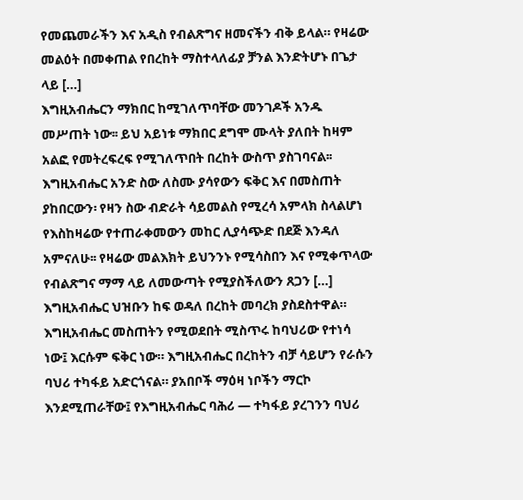የመጨመራችን እና አዲስ የብልጽግና ዘመናችን ብቅ ይላል። የዛሬው መልዕት በመቀጠል የበረከት ማስተላለፊያ ቻንል እንድትሆኑ በጌታ ላይ […]
እግዚአብሔርን ማክበር ከሚገለጥባቸው መንገዶች አንዱ መሥጠት ነው፡፡ ይህ አይነቱ ማክበር ደግሞ ሙላት ያለበት ከዛም አልፎ የመትረፍረፍ የሚገለጥበት በረከት ውስጥ ያስገባናል፡፡ እግዚአብሔር አንድ ስው ለስሙ ያሳየውን ፍቅር እና በመስጠት ያከበርውን፡ የዛን ስው ብድራት ሳይመልስ የሚረሳ አምላክ ስላልሆነ የእስከዛሬው የተጠራቀመውን መከር ሊያሳጭድ በደጅ እንዳለ አምናለሁ፡፡ የዛሬው መልእክት ይህንንኑ የሚሳስበን እና የሚቀጥላው የብልጽግና ማማ ላይ ለመውጣት የሚያስችለውን ጸጋን […]
እግዚአብሔር ህዝቡን ከፍ ወዳለ በረከት መባረክ ያስደስተዋል። እግዚአብሔር መስጠትን የሚወደበት ሚስጥሩ ከባህሪው የተነሳ ነው፤ እርሱም ፍቅር ነው። እግዚአብሔር በረከትን ብቻ ሳይሆን የራሱን ባህሪ ተካፋይ አድርጎናል። ያአበቦች ማዕዛ ነቦችን ማርኮ እንደሚጠራቸው፤ የእግዚአብሔር ባሕሪ — ተካፋይ ያረገንን ባህሪ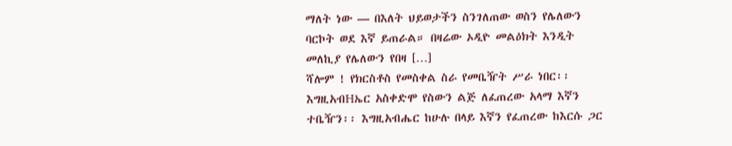ማለት ነው — በእለት ህይወታችን ስንገለጠው ወስን የሌለውን ባርኮት ወደ እኛ ይጠራል። በዛሬው ኦዲዮ መልዕክት እንዲት መለኪያ የሌለውን የበዛ […]
ሻሎም ! የክርስቶስ የመስቀል ስራ የመቤዥት ሥራ ነበር፡፡ እግዚአብHኤር አስቀድሞ የስውን ልጅ ለፈጠረው አላማ እኛን ተቤዥን፡፡ እግዚአብሔር ከሁሉ በላይ እኛን የፈጠረው ከእርሱ ጋር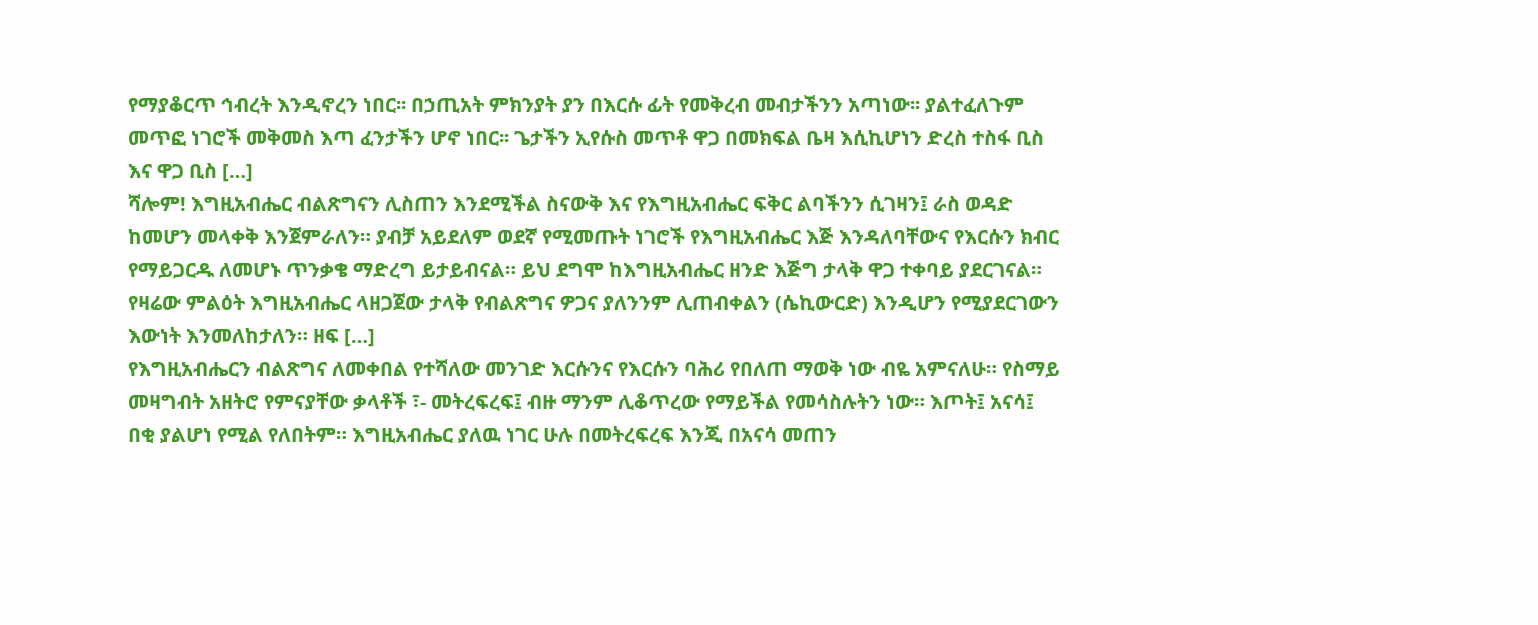የማያቆርጥ ኅብረት እንዲኖረን ነበር፡፡ በኃጢአት ምክንያት ያን በእርሱ ፊት የመቅረብ መብታችንን አጣነው፡፡ ያልተፈለጉም መጥፎ ነገሮች መቅመስ እጣ ፈንታችን ሆኖ ነበር፡፡ ጌታችን ኢየሱስ መጥቶ ዋጋ በመክፍል ቤዛ እሲኪሆነን ድረስ ተስፋ ቢስ እና ዋጋ ቢስ […]
ሻሎም! እግዚአብሔር ብልጽግናን ሊስጠን እንደሚችል ስናውቅ እና የእግዚአብሔር ፍቅር ልባችንን ሲገዛን፤ ራስ ወዳድ ከመሆን መላቀቅ እንጀምራለን። ያብቻ አይደለም ወደኛ የሚመጡት ነገሮች የእግዚአብሔር እጅ እንዳለባቸውና የእርሱን ክብር የማይጋርዱ ለመሆኑ ጥንቃቄ ማድረግ ይታይብናል። ይህ ደግሞ ከእግዚአብሔር ዘንድ እጅግ ታላቅ ዋጋ ተቀባይ ያደርገናል። የዛሬው ምልዕት እግዚአብሔር ላዘጋጀው ታላቅ የብልጽግና ዎጋና ያለንንም ሊጠብቀልን (ሴኪውርድ) እንዲሆን የሚያደርገውን እውነት እንመለከታለን። ዘፍ […]
የእግዚአብሔርን ብልጽግና ለመቀበል የተሻለው መንገድ እርሱንና የእርሱን ባሕሪ የበለጠ ማወቅ ነው ብዬ አምናለሁ። የስማይ መዛግብት አዘትሮ የምናያቸው ቃላቶች ፣- መትረፍረፍ፤ ብዙ ማንም ሊቆጥረው የማይችል የመሳስሉትን ነው። እጦት፤ አናሳ፤ በቂ ያልሆነ የሚል የለበትም። እግዚአብሔር ያለዉ ነገር ሁሉ በመትረፍረፍ እንጂ በአናሳ መጠን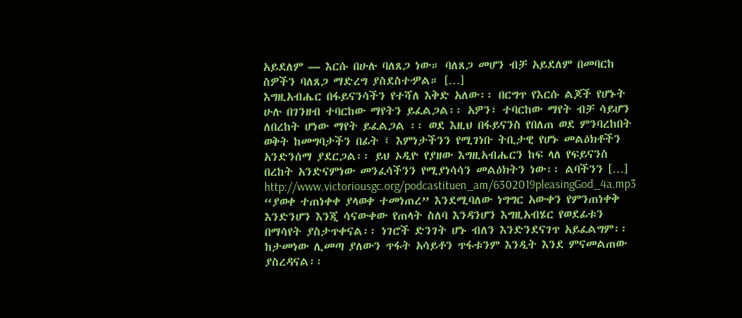አይደለም — እርሱ በሁሉ ባለጸጋ ነው። ባለጸጋ መሆን ብቻ አይደለም በመባርከ ስዎችን ባለጸጋ ማድረግ ያስደስተዏል። […]
እግዚአብሔር በፋይናንሳችን የተሻለ እቅድ አለው፡፡ በርግጥ የእርሱ ልጆች የሆኑት ሁሉ በገንዘብ ተባርከው ማየትን ይፈልጋል፡፡ አዎን፣ ተባርከው ማየት ብቻ ሳይሆን ለበረከት ሆነው ማየት ይፈልጋል ፡፡ ወደ እዚህ በፋይናንስ የበለጠ ወደ ምንባረከበት ወቅት ከመግባታችን በፊት ፤ እምነታችንን የሚገነቡ ትቢታዊ የሆኑ መልዕክቶችን አንድንሰማ ያደርጋል፡፡ ይህ ኦዲዮ የያዘው እግዚአብሔርን ከፍ ላለ የፍይናንስ በረከት አንድናምነው መንፈሳችንን የሚያነሳሳን መልዕክትን ነው፡፡ ልባችንን […]
http://www.victoriousgc.org/podcastituen_am/6302019pleasingGod_4a.mp3 “ያወቀ ተጠነቀቀ ያላወቀ ተመነጠረ” እንደሚባለው ነግግር አውቀን የምንጠነቀቅ እንድንሆን እንጂ ሳናውቀው የጠላት ስለባ እንዳንሆን እግዚአብሄር የወደፊቱን በማሳየት ያስታጥቀናል፡፡ ነገሮች ድንገት ሆኑ ብለን እንድንደናገጥ አይፈልግም፡፡ ከታመነው ሊመጣ ያለውን ጥፋት አሳይቶን ጥፋቱንም እንዲት እንደ ምናመልጠው ያስረዳናል፡፡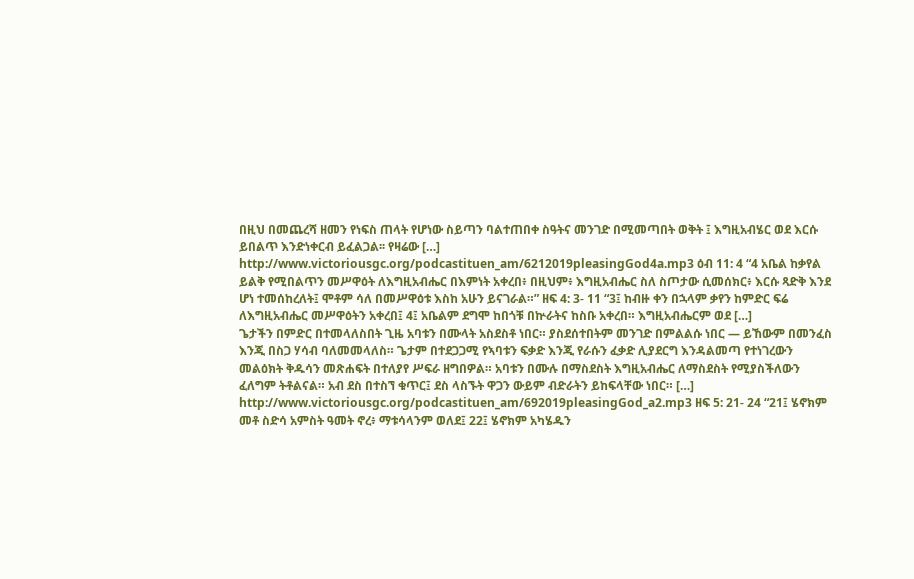በዚህ በመጨረሻ ዘመን የነፍስ ጠላት የሆነው ስይጣን ባልተጠበቀ ስዓትና መንገድ በሚመጣበት ወቅት ፤ እግዚአብሄር ወደ እርሱ ይበልጥ እንድነቀርብ ይፈልጋል፡፡ የዛሬው […]
http://www.victoriousgc.org/podcastituen_am/6212019pleasingGod4a.mp3 ዕብ 11: 4 “4 አቤል ከቃየል ይልቅ የሚበልጥን መሥዋዕት ለእግዚአብሔር በእምነት አቀረበ፥ በዚህም፥ እግዚአብሔር ስለ ስጦታው ሲመሰክር፥ እርሱ ጻድቅ እንደ ሆነ ተመሰከረለት፤ ሞቶም ሳለ በመሥዋዕቱ እስከ አሁን ይናገራል።” ዘፍ 4: 3- 11 “3፤ ከብዙ ቀን በኋላም ቃየን ከምድር ፍሬ ለእግዚአብሔር መሥዋዕትን አቀረበ፤ 4፤ አቤልም ደግሞ ከበጎቹ በኵራትና ከስቡ አቀረበ። እግዚአብሔርም ወደ […]
ጌታችን በምድር በተመላለስበት ጊዜ አባቱን በሙላት አስደስቶ ነበር። ያስደሰተበትም መንገድ በምልልሱ ነበር — ይኸውም በመንፈስ እንጂ በስጋ ሃሳብ ባለመመላለስ። ጌታም በተደጋጋሚ የኣባቱን ፍቃድ እንጂ የራሱን ፈቃድ ሊያደርግ እንዳልመጣ የተነገረውን መልዕክት ቅዱሳን መጽሐፍት በተለያየ ሥፍራ ዘግበዎል። አባቱን በሙሉ በማስደስት እግዚአብሔር ለማስደስት የሚያስችለውን ፈለግም ትቶልናል። አብ ደስ በተስኘ ቁጥር፤ ደስ ላስኙት ዋጋን ውይም ብድራትን ይከፍላቸው ነበር። […]
http://www.victoriousgc.org/podcastituen_am/692019pleasingGod_a2.mp3 ዘፍ 5: 21- 24 “21፤ ሄኖክም መቶ ስድሳ አምስት ዓመት ኖረ፥ ማቱሳላንም ወለደ፤ 22፤ ሄኖክም አካሄዱን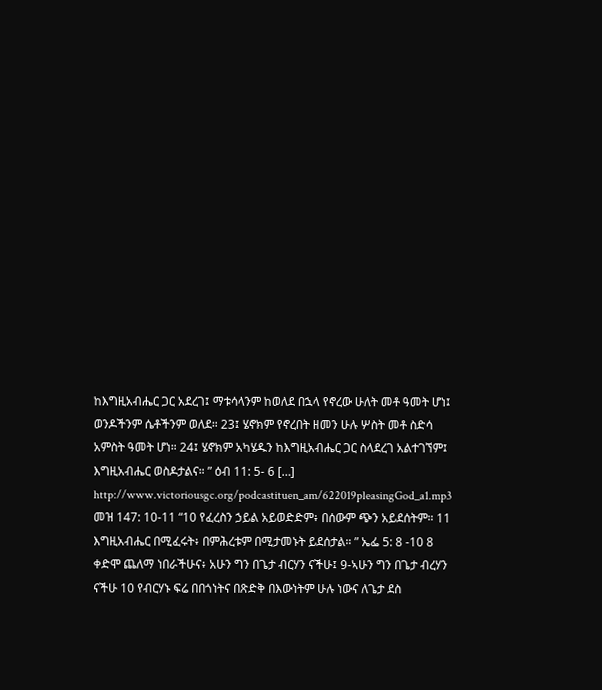ከእግዚአብሔር ጋር አደረገ፤ ማቱሳላንም ከወለደ በኋላ የኖረው ሁለት መቶ ዓመት ሆነ፤ ወንዶችንም ሴቶችንም ወለደ። 23፤ ሄኖክም የኖረበት ዘመን ሁሉ ሦስት መቶ ስድሳ አምስት ዓመት ሆነ። 24፤ ሄኖክም አካሄዱን ከእግዚአብሔር ጋር ስላደረገ አልተገኘም፤ እግዚአብሔር ወስዶታልና። ” ዕብ 11: 5- 6 […]
http://www.victoriousgc.org/podcastituen_am/622019pleasingGod_a1.mp3 መዝ 147: 10-11 “10 የፈረስን ኃይል አይወድድም፥ በሰውም ጭን አይደሰትም። 11 እግዚአብሔር በሚፈሩት፥ በምሕረቱም በሚታመኑት ይደሰታል። ” ኤፌ 5: 8 -10 8 ቀድሞ ጨለማ ነበራችሁና፥ አሁን ግን በጌታ ብርሃን ናችሁ፤ 9-ኣሁን ግን በጌታ ብረሃን ናችሁ 10 የብርሃኑ ፍሬ በበጎነትና በጽድቅ በእውነትም ሁሉ ነውና ለጌታ ደስ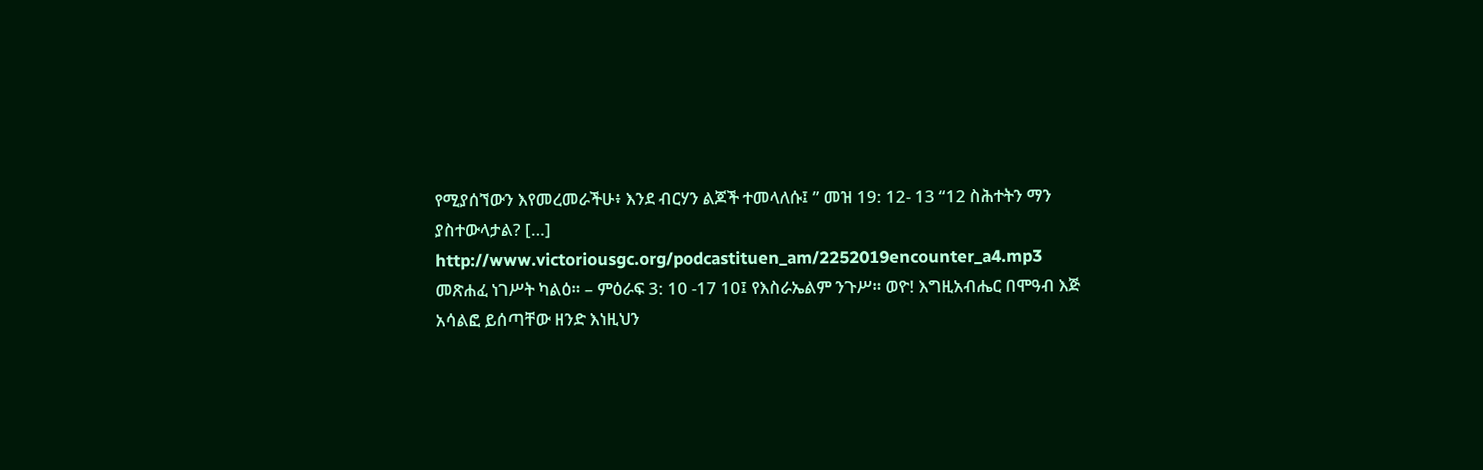የሚያሰኘውን እየመረመራችሁ፥ እንደ ብርሃን ልጆች ተመላለሱ፤ ” መዝ 19: 12- 13 “12 ስሕተትን ማን ያስተውላታል? […]
http://www.victoriousgc.org/podcastituen_am/2252019encounter_a4.mp3 መጽሐፈ ነገሥት ካልዕ። – ምዕራፍ 3: 10 -17 10፤ የእስራኤልም ንጉሥ። ወዮ! እግዚአብሔር በሞዓብ እጅ አሳልፎ ይሰጣቸው ዘንድ እነዚህን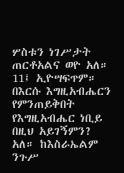ሦስቱን ነገሥታት ጠርቶአልና ወዮ አለ። 11፤ ኢዮሣፍጥም። በእርሱ እግዚአብሔርን የምንጠይቅበት የእግዚአብሔር ነቢይ በዚህ አይገኝምን? አለ። ከእስራኤልም ንጉሥ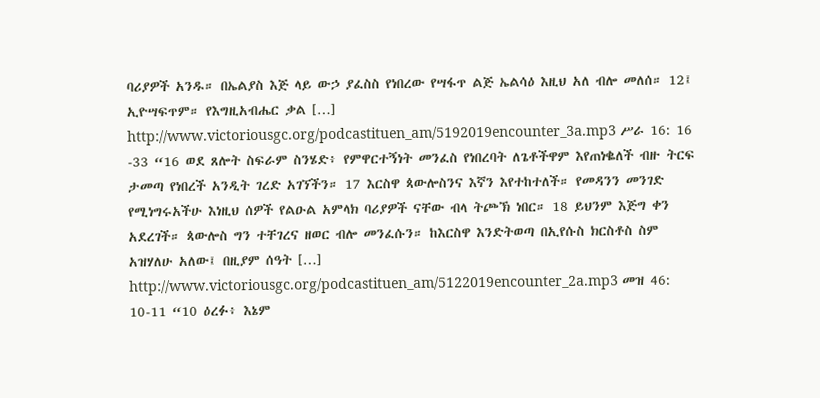ባሪያዎች አንዱ። በኤልያስ እጅ ላይ ውኃ ያፈስስ የነበረው የሣፋጥ ልጅ ኤልሳዕ እዚህ አለ ብሎ መለሰ። 12፤ ኢዮሣፍጥም። የእግዚአብሔር ቃል […]
http://www.victoriousgc.org/podcastituen_am/5192019encounter_3a.mp3 ሥራ 16: 16 -33 “16 ወደ ጸሎት ስፍራም ስንሄድ፥ የምዋርተኝነት መንፈስ የነበረባት ለጌቶችዋም እየጠነቈለች ብዙ ትርፍ ታመጣ የነበረች አንዲት ገረድ አገኘችን። 17 እርስዋ ጳውሎስንና እኛን እየተከተለች። የመዳንን መንገድ የሚነግሩአችሁ እነዚህ ሰዎች የልዑል አምላክ ባሪያዎች ናቸው ብላ ትጮኽ ነበር። 18 ይህንም እጅግ ቀን አደረገች። ጳውሎስ ግን ተቸገረና ዘወር ብሎ መንፈሱን። ከእርስዋ እንድትወጣ በኢየሱስ ክርስቶስ ስም አዝሃለሁ አለው፤ በዚያም ሰዓት […]
http://www.victoriousgc.org/podcastituen_am/5122019encounter_2a.mp3 መዝ 46: 10-11 “10 ዕረፉ፥ እኔም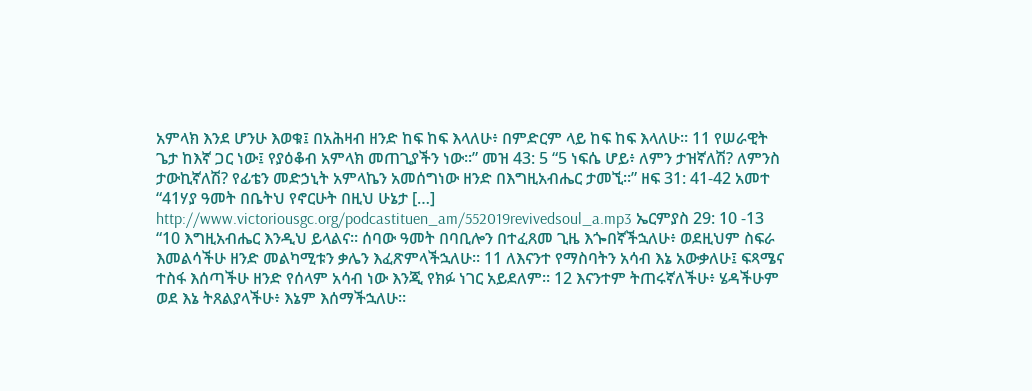አምላክ እንደ ሆንሁ እወቁ፤ በአሕዛብ ዘንድ ከፍ ከፍ እላለሁ፥ በምድርም ላይ ከፍ ከፍ እላለሁ። 11 የሠራዊት ጌታ ከእኛ ጋር ነው፤ የያዕቆብ አምላክ መጠጊያችን ነው።” መዝ 43: 5 “5 ነፍሴ ሆይ፥ ለምን ታዝኛለሽ? ለምንስ ታውኪኛለሽ? የፊቴን መድኃኒት አምላኬን አመሰግነው ዘንድ በእግዚአብሔር ታመኚ።” ዘፍ 31: 41-42 አመተ “41ሃያ ዓመት በቤትህ የኖርሁት በዚህ ሁኔታ […]
http://www.victoriousgc.org/podcastituen_am/552019revivedsoul_a.mp3 ኤርምያስ 29: 10 -13 “10 እግዚአብሔር እንዲህ ይላልና። ሰባው ዓመት በባቢሎን በተፈጸመ ጊዜ እጐበኛችኋለሁ፥ ወደዚህም ስፍራ እመልሳችሁ ዘንድ መልካሚቱን ቃሌን እፈጽምላችኋለሁ። 11 ለእናንተ የማስባትን አሳብ እኔ አውቃለሁ፤ ፍጻሜና ተስፋ እሰጣችሁ ዘንድ የሰላም አሳብ ነው እንጂ የክፉ ነገር አይደለም። 12 እናንተም ትጠሩኛለችሁ፥ ሄዳችሁም ወደ እኔ ትጸልያላችሁ፥ እኔም እሰማችኋለሁ።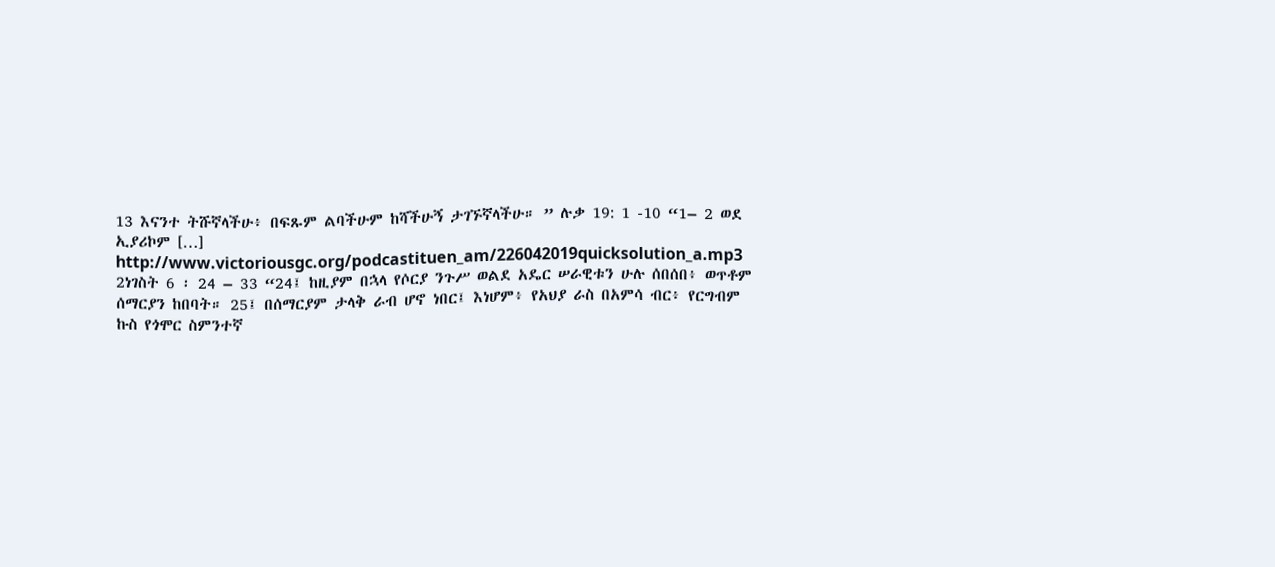13 እናንተ ትሹኛላችሁ፥ በፍጹም ልባችሁም ከሻችሁኝ ታገኙኛላችሁ። ” ሉቃ 19: 1 -10 “1– 2 ወደ ኢያሪኮም […]
http://www.victoriousgc.org/podcastituen_am/226042019quicksolution_a.mp3 2ነገስት 6 ፡ 24 – 33 “24፤ ከዚያም በኋላ የሶርያ ንጉሥ ወልደ አዴር ሠራዊቱን ሁሉ ሰበሰበ፥ ወጥቶም ሰማርያን ከበባት። 25፤ በሰማርያም ታላቅ ራብ ሆኖ ነበር፤ እነሆም፥ የአህያ ራስ በአምሳ ብር፥ የርግብም ኩስ የጎሞር ስምንተኛ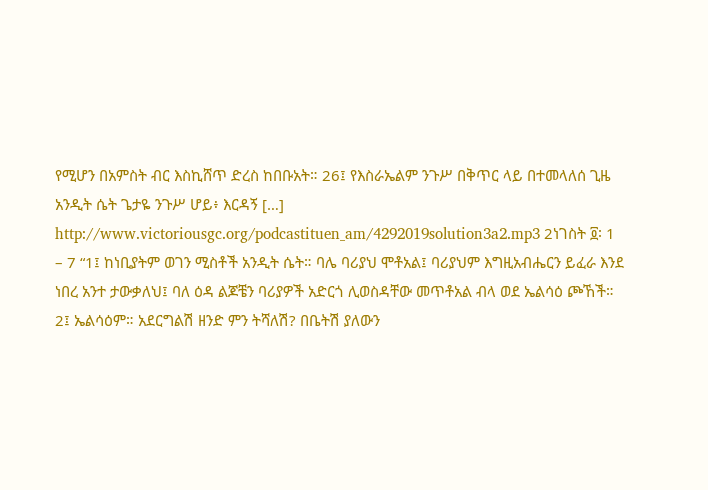የሚሆን በአምስት ብር እስኪሸጥ ድረስ ከበቡአት። 26፤ የእስራኤልም ንጉሥ በቅጥር ላይ በተመላለሰ ጊዜ አንዲት ሴት ጌታዬ ንጉሥ ሆይ፥ እርዳኝ […]
http://www.victoriousgc.org/podcastituen_am/4292019solution3a2.mp3 2ነገስት ፬፡ 1 – 7 “1፤ ከነቢያትም ወገን ሚስቶች አንዲት ሴት። ባሌ ባሪያህ ሞቶአል፤ ባሪያህም እግዚአብሔርን ይፈራ እንደ ነበረ አንተ ታውቃለህ፤ ባለ ዕዳ ልጆቼን ባሪያዎች አድርጎ ሊወስዳቸው መጥቶአል ብላ ወደ ኤልሳዕ ጮኸች። 2፤ ኤልሳዕም። አደርግልሽ ዘንድ ምን ትሻለሽ? በቤትሽ ያለውን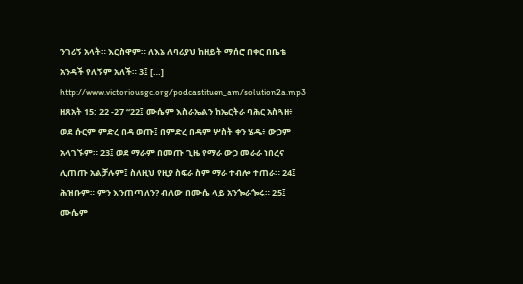ንገሪኝ አላት። እርስዋም። ለእኔ ለባሪያህ ከዘይት ማሰሮ በቀር በቤቴ አንዳች የለኝም አለች። 3፤ […]
http://www.victoriousgc.org/podcastituen_am/solution2a.mp3 ዘጸአት 15: 22 -27 “22፤ ሙሴም እስራኤልን ከኤርትራ ባሕር አስጓዘ፥ ወደ ሱርም ምድረ በዳ ወጡ፤ በምድረ በዳም ሦስት ቀን ሄዱ፥ ውኃም አላገኙም። 23፤ ወደ ማራም በመጡ ጊዜ የማራ ውኃ መራራ ነበረና ሊጠጡ አልቻሉም፤ ስለዚህ የዚያ ስፍራ ስም ማራ ተብሎ ተጠራ። 24፤ ሕዝቡም። ምን እንጠጣለን? ብለው በሙሴ ላይ አንጐራጐሩ። 25፤ ሙሴም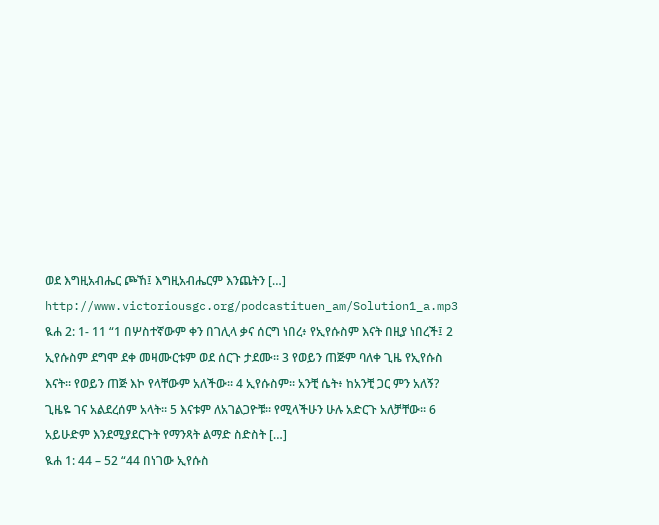ወደ እግዚአብሔር ጮኸ፤ እግዚአብሔርም እንጨትን […]
http://www.victoriousgc.org/podcastituen_am/Solution1_a.mp3 ዪሐ 2: 1- 11 “1 በሦስተኛውም ቀን በገሊላ ቃና ሰርግ ነበረ፥ የኢየሱስም እናት በዚያ ነበረች፤ 2 ኢየሱስም ደግሞ ደቀ መዛሙርቱም ወደ ሰርጉ ታደሙ። 3 የወይን ጠጅም ባለቀ ጊዜ የኢየሱስ እናት። የወይን ጠጅ እኮ የላቸውም አለችው። 4 ኢየሱስም። አንቺ ሴት፥ ከአንቺ ጋር ምን አለኝ? ጊዜዬ ገና አልደረሰም አላት። 5 እናቱም ለአገልጋዮቹ። የሚላችሁን ሁሉ አድርጉ አለቻቸው። 6 አይሁድም እንደሚያደርጉት የማንጻት ልማድ ስድስት […]
ዪሐ 1: 44 – 52 “44 በነገው ኢየሱስ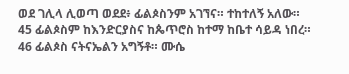ወደ ገሊላ ሊወጣ ወደደ፥ ፊልጶስንም አገኘና። ተከተለኝ አለው። 45 ፊልጶስም ከእንድርያስና ከጴጥሮስ ከተማ ከቤተ ሳይዳ ነበረ። 46 ፊልጶስ ናትናኤልን አግኝቶ። ሙሴ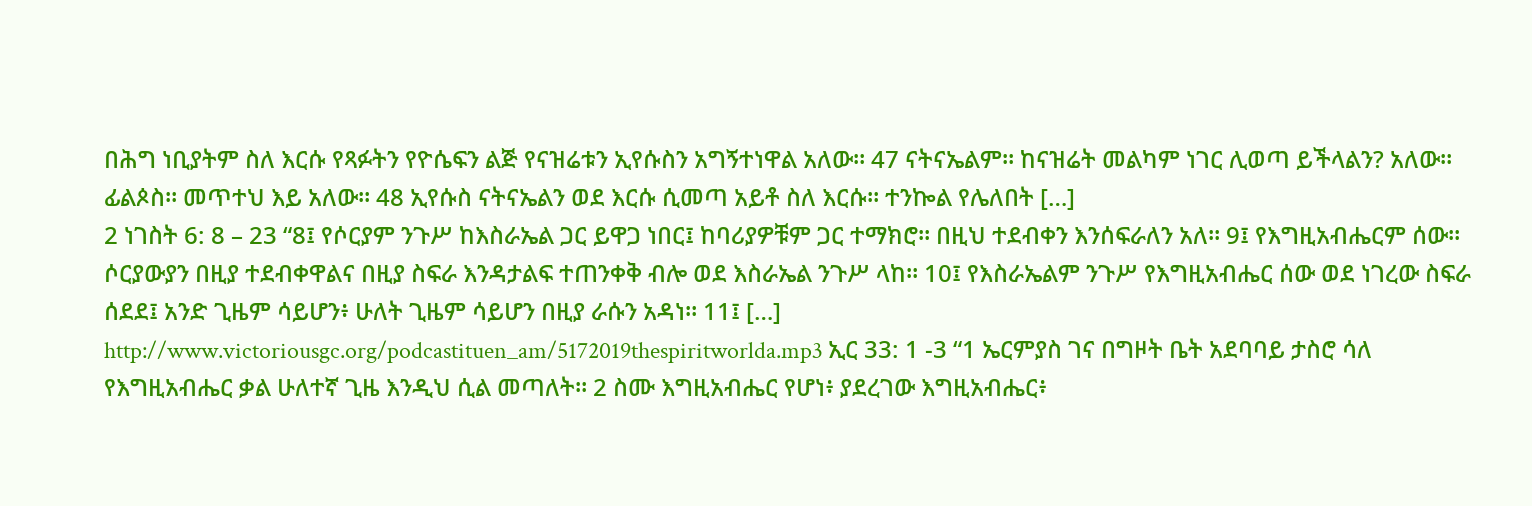በሕግ ነቢያትም ስለ እርሱ የጻፉትን የዮሴፍን ልጅ የናዝሬቱን ኢየሱስን አግኝተነዋል አለው። 47 ናትናኤልም። ከናዝሬት መልካም ነገር ሊወጣ ይችላልን? አለው። ፊልጶስ። መጥተህ እይ አለው። 48 ኢየሱስ ናትናኤልን ወደ እርሱ ሲመጣ አይቶ ስለ እርሱ። ተንኰል የሌለበት […]
2 ነገስት 6: 8 – 23 “8፤ የሶርያም ንጉሥ ከእስራኤል ጋር ይዋጋ ነበር፤ ከባሪያዎቹም ጋር ተማክሮ። በዚህ ተደብቀን እንሰፍራለን አለ። 9፤ የእግዚአብሔርም ሰው። ሶርያውያን በዚያ ተደብቀዋልና በዚያ ስፍራ እንዳታልፍ ተጠንቀቅ ብሎ ወደ እስራኤል ንጉሥ ላከ። 10፤ የእስራኤልም ንጉሥ የእግዚአብሔር ሰው ወደ ነገረው ስፍራ ሰደደ፤ አንድ ጊዜም ሳይሆን፥ ሁለት ጊዜም ሳይሆን በዚያ ራሱን አዳነ። 11፤ […]
http://www.victoriousgc.org/podcastituen_am/5172019thespiritworlda.mp3 ኢር 33: 1 -3 “1 ኤርምያስ ገና በግዞት ቤት አደባባይ ታስሮ ሳለ የእግዚአብሔር ቃል ሁለተኛ ጊዜ እንዲህ ሲል መጣለት። 2 ስሙ እግዚአብሔር የሆነ፥ ያደረገው እግዚአብሔር፥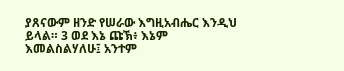ያጸናውም ዘንድ የሠራው እግዚአብሔር እንዲህ ይላል። 3 ወደ እኔ ጩኽ፥ እኔም እመልስልሃለሁ፤ አንተም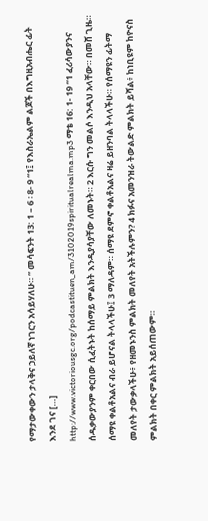የማታውቀውን ታላቅና ኃይለኛ ነገርን አሳይሃለሁ። ” መሳፍንት 13: 1 – 6 ፡ 8- 9 “1፤ የእስራኤልም ልጆች በእግዚአብሔር ፊት እንደ ገና […]
http://www.victoriousgc.org/podcastituen_am/3102019spiritualrealma.mp3 ማቴ 16: 1- 19 “1 ፈሪሳውያንና ሰዱቃውያንም ቀርበው ሲፈትኑት ከሰማይ ምልክት እንዲያሳያቸው ለመኑት። 2 እርሱ ግን መልሶ እንዲህ አላቸው። በመሸ ጊዜ። ሰማዩ ቀልቶአልና ብራ ይሆናል ትላላችሁ፤ 3 ማለዳም። ሰማዩ ደምኖ ቀልቶአልና ዛሬ ይዘንባል ትላላችሁ። የሰማዩን ፊትማ መለየት ታውቃላችሁ፥ የዘመኑንስ ምልክት መለየት አትችሉምን? 4 ክፉና አመንዝራ ትውልድ ምልክት ይሻል፥ ከነቢዩም ከዮናስ ምልክት በቀር ምልክት አይሰጠውም።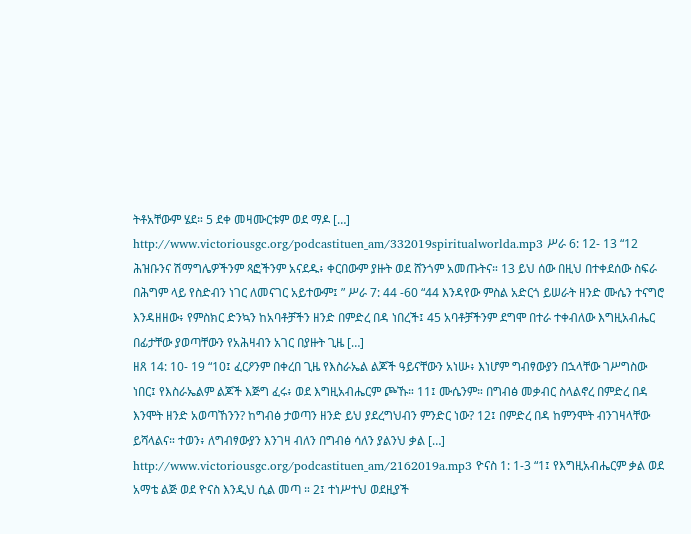ትቶአቸውም ሄደ። 5 ደቀ መዛሙርቱም ወደ ማዶ […]
http://www.victoriousgc.org/podcastituen_am/332019spiritualworlda.mp3 ሥራ 6: 12- 13 “12 ሕዝቡንና ሽማግሌዎችንም ጻፎችንም አናደዱ፥ ቀርበውም ያዙት ወደ ሸንጎም አመጡትና። 13 ይህ ሰው በዚህ በተቀደሰው ስፍራ በሕግም ላይ የስድብን ነገር ለመናገር አይተውም፤ ” ሥራ 7: 44 -60 “44 እንዳየው ምስል አድርጎ ይሠራት ዘንድ ሙሴን ተናግሮ እንዳዘዘው፥ የምስክር ድንኳን ከአባቶቻችን ዘንድ በምድረ በዳ ነበረች፤ 45 አባቶቻችንም ደግሞ በተራ ተቀብለው እግዚአብሔር በፊታቸው ያወጣቸውን የአሕዛብን አገር በያዙት ጊዜ […]
ዘጸ 14: 10- 19 “10፤ ፈርዖንም በቀረበ ጊዜ የእስራኤል ልጆች ዓይናቸውን አነሡ፥ እነሆም ግብፃውያን በኋላቸው ገሥግስው ነበር፤ የእስራኤልም ልጆች እጅግ ፈሩ፥ ወደ እግዚአብሔርም ጮኹ። 11፤ ሙሴንም። በግብፅ መቃብር ስላልኖረ በምድረ በዳ እንሞት ዘንድ አወጣኸንን? ከግብፅ ታወጣን ዘንድ ይህ ያደረግህብን ምንድር ነው? 12፤ በምድረ በዳ ከምንሞት ብንገዛላቸው ይሻላልና። ተወን፥ ለግብፃውያን እንገዛ ብለን በግብፅ ሳለን ያልንህ ቃል […]
http://www.victoriousgc.org/podcastituen_am/2162019a.mp3 ዮናስ 1: 1-3 “1፤ የእግዚአብሔርም ቃል ወደ አማቴ ልጅ ወደ ዮናስ እንዲህ ሲል መጣ ። 2፤ ተነሥተህ ወደዚያች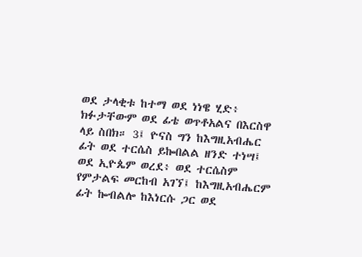ወደ ታላቂቱ ከተማ ወደ ነነዌ ሂድ፥ ክፉታቸውም ወደ ፊቴ ወጥቶአልና በእርስዋ ላይ ስበክ። 3፤ ዮናስ ግን ከእግዚአብሔር ፊት ወደ ተርሴስ ይኰበልል ዘንድ ተነሣ፤ ወደ ኢዮጴም ወረደ፥ ወደ ተርሴስም የምታልፍ መርከብ አገኘ፤ ከእግዚአብሔርም ፊት ኰብልሎ ከእነርሱ ጋር ወደ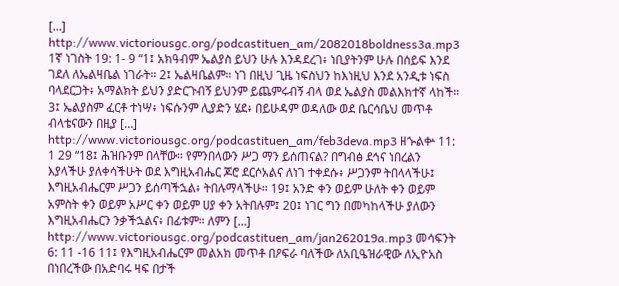[…]
http://www.victoriousgc.org/podcastituen_am/2082018boldness3a.mp3 1ኛ ነገስት 19: 1- 9 “1፤ አክዓብም ኤልያስ ይህን ሁሉ እንዳደረገ፥ ነቢያትንም ሁሉ በሰይፍ እንደ ገደለ ለኤልዛቤል ነገራት። 2፤ ኤልዛቤልም። ነገ በዚህ ጊዜ ነፍስህን ከእነዚህ እንደ አንዲቱ ነፍስ ባላደርጋት፥ አማልክት ይህን ያድርጉብኝ ይህንም ይጨምሩብኝ ብላ ወደ ኤልያስ መልእክተኛ ላከች። 3፤ ኤልያስም ፈርቶ ተነሣ፥ ነፍሱንም ሊያድን ሄደ፥ በይሁዳም ወዳለው ወደ ቤርሳቤህ መጥቶ ብላቴናውን በዚያ […]
http://www.victoriousgc.org/podcastituen_am/feb3deva.mp3 ዘኍልቍ 11: 1 29 “18፤ ሕዝቡንም በላቸው። የምንበላውን ሥጋ ማን ይሰጠናል? በግብፅ ደኅና ነበረልን እያላችሁ ያለቀሳችሁት ወደ እግዚአብሔር ጆሮ ደርሶአልና ለነገ ተቀደሱ፥ ሥጋንም ትበላላችሁ፤ እግዚአብሔርም ሥጋን ይሰጣችኋል፥ ትበሉማላችሁ። 19፤ አንድ ቀን ወይም ሁለት ቀን ወይም አምስት ቀን ወይም አሥር ቀን ወይም ሀያ ቀን አትበሉም፤ 20፤ ነገር ግን በመካከላችሁ ያለውን እግዚአብሔርን ንቃችኋልና፥ በፊቱም። ለምን […]
http://www.victoriousgc.org/podcastituen_am/jan262019a.mp3 መሳፍንት 6: 11 -16 11፤ የእግዚአብሔርም መልአክ መጥቶ በዖፍራ ባለችው ለአቢዔዝራዊው ለኢዮአስ በነበረችው በአድባሩ ዛፍ በታች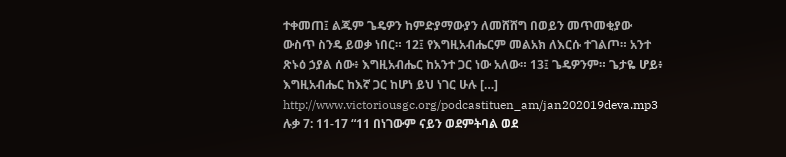ተቀመጠ፤ ልጁም ጌዴዎን ከምድያማውያን ለመሸሸግ በወይን መጥመቂያው ውስጥ ስንዴ ይወቃ ነበር። 12፤ የእግዚአብሔርም መልአክ ለእርሱ ተገልጦ። አንተ ጽኑዕ ኃያል ሰው፥ እግዚአብሔር ከአንተ ጋር ነው አለው። 13፤ ጌዴዎንም። ጌታዬ ሆይ፥ እግዚአብሔር ከእኛ ጋር ከሆነ ይህ ነገር ሁሉ […]
http://www.victoriousgc.org/podcastituen_am/jan202019deva.mp3 ሉቃ 7: 11-17 “11 በነገውም ናይን ወደምትባል ወደ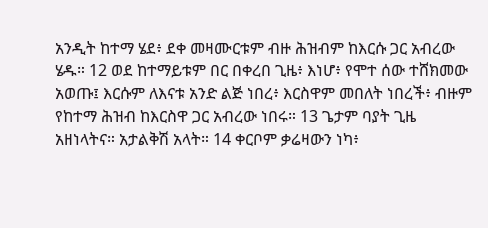አንዲት ከተማ ሄደ፥ ደቀ መዛሙርቱም ብዙ ሕዝብም ከእርሱ ጋር አብረው ሄዱ። 12 ወደ ከተማይቱም በር በቀረበ ጊዜ፥ እነሆ፥ የሞተ ሰው ተሸክመው አወጡ፤ እርሱም ለእናቱ አንድ ልጅ ነበረ፥ እርስዋም መበለት ነበረች፥ ብዙም የከተማ ሕዝብ ከእርስዋ ጋር አብረው ነበሩ። 13 ጌታም ባያት ጊዜ አዘነላትና። አታልቅሽ አላት። 14 ቀርቦም ቃሬዛውን ነካ፥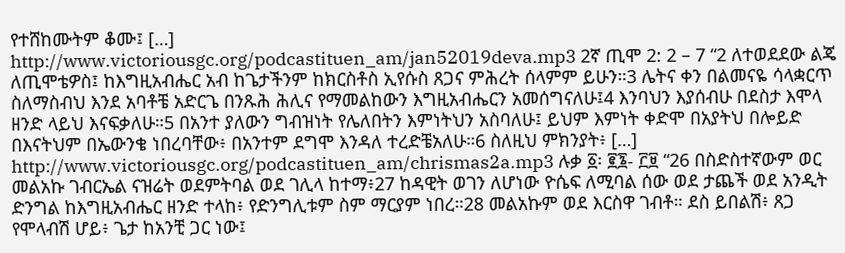የተሸከሙትም ቆሙ፤ […]
http://www.victoriousgc.org/podcastituen_am/jan52019deva.mp3 2ኛ ጢሞ 2: 2 – 7 “2 ለተወደደው ልጄ ለጢሞቴዎስ፤ ከእግዚአብሔር አብ ከጌታችንም ከክርስቶስ ኢየሱስ ጸጋና ምሕረት ሰላምም ይሁን።3 ሌትና ቀን በልመናዬ ሳላቋርጥ ስለማስብህ እንደ አባቶቼ አድርጌ በንጹሕ ሕሊና የማመልከውን እግዚአብሔርን አመሰግናለሁ፤4 እንባህን እያሰብሁ በደስታ እሞላ ዘንድ ላይህ እናፍቃለሁ።5 በአንተ ያለውን ግብዝነት የሌለበትን እምነትህን አስባለሁ፤ ይህም እምነት ቀድሞ በአያትህ በሎይድ በእናትህም በኤውንቄ ነበረባቸው፥ በአንተም ደግሞ እንዳለ ተረድቼአለሁ።6 ስለዚህ ምክንያት፥ […]
http://www.victoriousgc.org/podcastituen_am/chrismas2a.mp3 ሉቃ ፩፡ ፪፮- ፫፱ “26 በስድስተኛውም ወር መልአኩ ገብርኤል ናዝሬት ወደምትባል ወደ ገሊላ ከተማ፥27 ከዳዊት ወገን ለሆነው ዮሴፍ ለሚባል ሰው ወደ ታጨች ወደ አንዲት ድንግል ከእግዚአብሔር ዘንድ ተላከ፥ የድንግሊቱም ስም ማርያም ነበረ።28 መልአኩም ወደ እርስዋ ገብቶ። ደስ ይበልሽ፥ ጸጋ የሞላብሽ ሆይ፥ ጌታ ከአንቺ ጋር ነው፤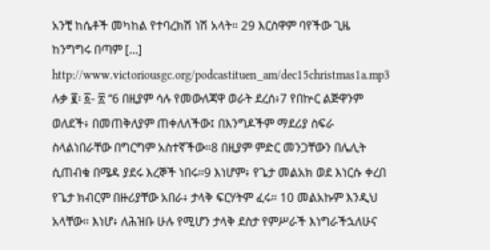አንቺ ከሴቶች መካከል የተባረክሽ ነሽ አላት። 29 እርስዋም ባየችው ጊዜ ከንግግሩ በጣም […]
http://www.victoriousgc.org/podcastituen_am/dec15christmas1a.mp3 ሉቃ ፪፡ ፩- ፳ “6 በዚያም ሳሉ የመውለጃዋ ወራት ደረሰ፥7 የበኵር ልጅዋንም ወለደች፥ በመጠቅለያም ጠቀለለችው፤ በእንግዶችም ማደሪያ ስፍራ ስላልነበራቸው በግርግም አስተኛችው።8 በዚያም ምድር መንጋቸውን በሌሊት ሲጠብቁ በሜዳ ያደሩ እረኞች ነበሩ።9 እነሆም፥ የጌታ መልአክ ወደ እነርሱ ቀረበ የጌታ ክብርም በዙሪያቸው አበራ፥ ታላቅ ፍርሃትም ፈሩ። 10 መልአኩም እንዲህ አላቸው። እነሆ፥ ለሕዝቡ ሁሉ የሚሆን ታላቅ ደስታ የምሥራች እነግራችኋለሁና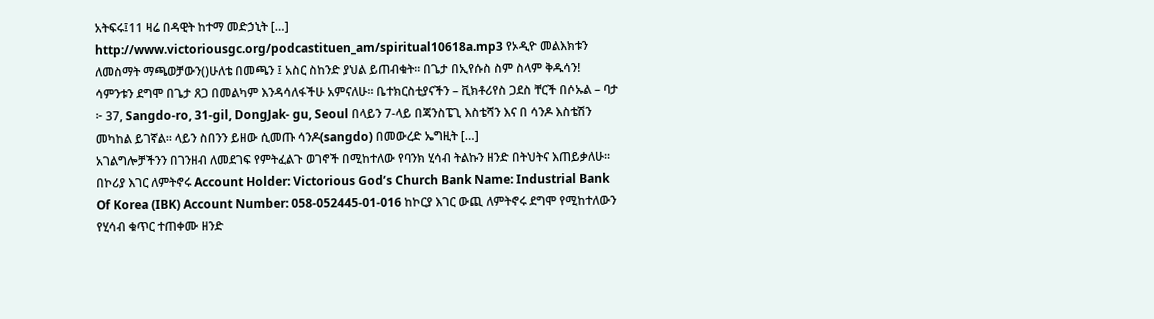አትፍሩ፤11 ዛሬ በዳዊት ከተማ መድኃኒት […]
http://www.victoriousgc.org/podcastituen_am/spiritual10618a.mp3 የኦዲዮ መልእክቱን ለመስማት ማጫወቻውን()ሁለቴ በመጫን ፤ አስር ስከንድ ያህል ይጠብቁት። በጌታ በኢየሱስ ስም ስላም ቅዱሳን! ሳምንቱን ደግሞ በጌታ ጸጋ በመልካም እንዳሳለፋችሁ አምናለሁ። ቤተክርስቲያናችን – ቪክቶሪየስ ጋደስ ቸርች በሶኡል – ባታ ፦ 37, Sangdo-ro, 31-gil, DongJak- gu, Seoul በላይን 7-ላይ በጃንስፔጊ እስቴሻን እና በ ሳንዶ እስቴሽን መካከል ይገኛል። ላይን ስበንን ይዘው ሲመጡ ሳንዶ(sangdo) በመውረድ ኤግዚት […]
አገልግሎቻችንን በገንዘብ ለመደገፍ የምትፈልጉ ወገኖች በሚከተለው የባንክ ሂሳብ ትልኩን ዘንድ በትህትና እጠይቃለሁ። በኮሪያ እገር ለምትኖሩ Account Holder: Victorious God’s Church Bank Name: Industrial Bank Of Korea (IBK) Account Number: 058-052445-01-016 ከኮርያ እገር ውጪ ለምትኖሩ ደግሞ የሚከተለውን የሂሳብ ቁጥር ተጠቀሙ ዘንድ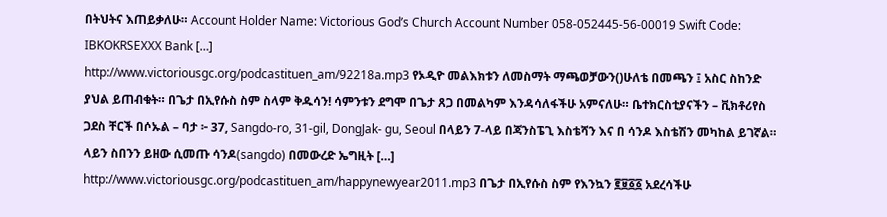በትህትና እጠይቃለሁ። Account Holder Name: Victorious God’s Church Account Number 058-052445-56-00019 Swift Code: IBKOKRSEXXX Bank […]
http://www.victoriousgc.org/podcastituen_am/92218a.mp3 የኦዲዮ መልእክቱን ለመስማት ማጫወቻውን()ሁለቴ በመጫን ፤ አስር ስከንድ ያህል ይጠብቁት። በጌታ በኢየሱስ ስም ስላም ቅዱሳን! ሳምንቱን ደግሞ በጌታ ጸጋ በመልካም እንዳሳለፋችሁ አምናለሁ። ቤተክርስቲያናችን – ቪክቶሪየስ ጋደስ ቸርች በሶኡል – ባታ ፦ 37, Sangdo-ro, 31-gil, DongJak- gu, Seoul በላይን 7-ላይ በጃንስፔጊ እስቴሻን እና በ ሳንዶ እስቴሽን መካከል ይገኛል። ላይን ስበንን ይዘው ሲመጡ ሳንዶ(sangdo) በመውረድ ኤግዚት […]
http://www.victoriousgc.org/podcastituen_am/happynewyear2011.mp3 በጌታ በኢየሱስ ስም የእንኳን ፪፱፩፩ አደረሳችሁ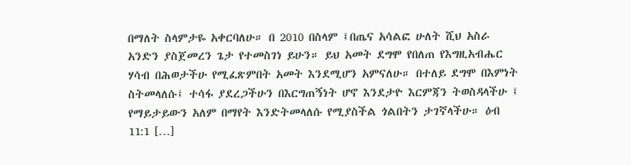በማለት ስላምታዬ አቀርባለሁ። በ 2010 በስላም ፤በጤና አሳልፎ ሁለት ሺህ አስራ አንድን ያስጀመረን ጌታ የተመስገነ ይሁን። ይህ አመት ደግሞ የበለጠ የእግዚአብሔር ሃሳብ በሕወታችሁ የሚፈጽምበት አመት እንደሚሆን አምናለሁ። በተለይ ደግሞ በእምነት ስትመላለሱ፤ ተሳፋ ያደረጋችሁን በእርግጠኝነት ሆኖ እንደታዮ እርምጃን ትወስዳላችሁ ፤ የማይታይውን አለም በማየት እንድትመላለሱ የሚያስችል ጎልበትን ታገኛላችሁ። ዕብ 11:1 […]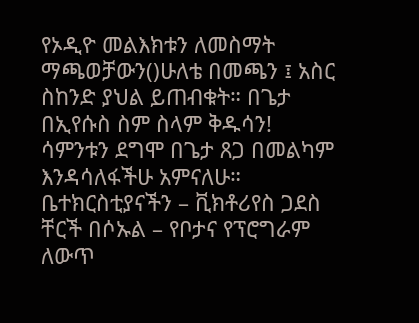የኦዲዮ መልእክቱን ለመስማት ማጫወቻውን()ሁለቴ በመጫን ፤ አስር ስከንድ ያህል ይጠብቁት። በጌታ በኢየሱስ ስም ስላም ቅዱሳን! ሳምንቱን ደግሞ በጌታ ጸጋ በመልካም እንዳሳለፋችሁ አምናለሁ። ቤተክርስቲያናችን – ቪክቶሪየስ ጋደስ ቸርች በሶኡል – የቦታና የፕሮግራም ለውጥ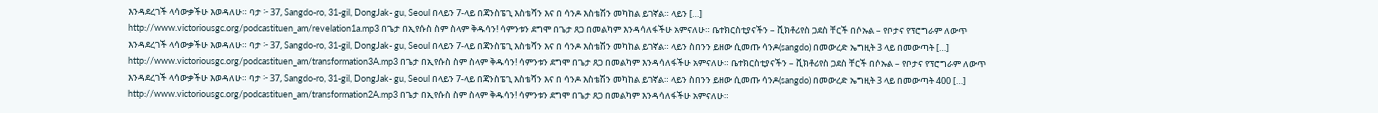እንዳደረገች ላሳውቃችሁ እወዳለሁ። ባታ ፦ 37, Sangdo-ro, 31-gil, DongJak- gu, Seoul በላይን 7-ላይ በጃንስፔጊ እስቴሻን እና በ ሳንዶ እስቴሽን መካከል ይገኛል። ላይን […]
http://www.victoriousgc.org/podcastituen_am/revelation1a.mp3 በጌታ በኢየሱስ ስም ስላም ቅዱሳን! ሳምንቱን ደግሞ በጌታ ጸጋ በመልካም እንዳሳለፋችሁ አምናለሁ። ቤተክርስቲያናችን – ቪክቶሪየስ ጋደስ ቸርች በሶኡል – የቦታና የፕሮግራም ለውጥ እንዳደረገች ላሳውቃችሁ እወዳለሁ። ባታ ፦ 37, Sangdo-ro, 31-gil, DongJak- gu, Seoul በላይን 7-ላይ በጃንስፔጊ እስቴሻን እና በ ሳንዶ እስቴሽን መካከል ይገኛል። ላይን ስበንን ይዘው ሲመጡ ሳንዶ(sangdo) በመውረድ ኤግዚት 3 ላይ በመውጣት […]
http://www.victoriousgc.org/podcastituen_am/transformation3A.mp3 በጌታ በኢየሱስ ስም ስላም ቅዱሳን! ሳምንቱን ደግሞ በጌታ ጸጋ በመልካም እንዳሳለፋችሁ አምናለሁ። ቤተክርስቲያናችን – ቪክቶሪየስ ጋደስ ቸርች በሶኡል – የቦታና የፕሮግራም ለውጥ እንዳደረገች ላሳውቃችሁ እወዳለሁ። ባታ ፦ 37, Sangdo-ro, 31-gil, DongJak- gu, Seoul በላይን 7-ላይ በጃንስፔጊ እስቴሻን እና በ ሳንዶ እስቴሽን መካከል ይገኛል። ላይን ስበንን ይዘው ሲመጡ ሳንዶ(sangdo) በመውረድ ኤግዚት 3 ላይ በመውጣት 400 […]
http://www.victoriousgc.org/podcastituen_am/transformation2A.mp3 በጌታ በኢየሱስ ስም ስላም ቅዱሳን! ሳምንቱን ደግሞ በጌታ ጸጋ በመልካም እንዳሳለፋችሁ አምናለሁ።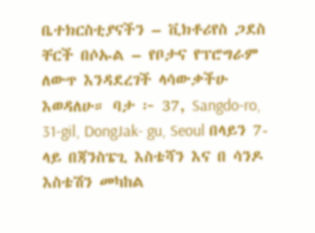ቤተክርስቲያናችን – ቪክቶሪየስ ጋደስ ቸርች በሶኡል – የቦታና የፕሮግራም ለውጥ እንዳደረገች ላሳውቃችሁ እወዳለሁ። ባታ ፦ 37, Sangdo-ro, 31-gil, DongJak- gu, Seoul በላይን 7-ላይ በጃንስፔጊ እስቴሻን እና በ ሳንዶ እስቴሽን መካከል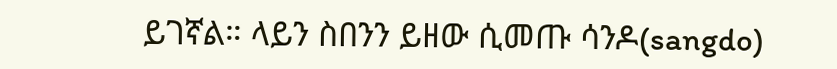ይገኛል። ላይን ስበንን ይዘው ሲመጡ ሳንዶ(sangdo)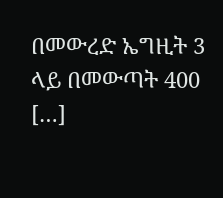በመውረድ ኤግዚት 3 ላይ በመውጣት 400 […]